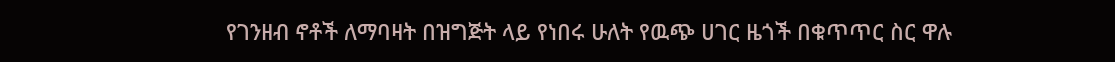የገንዘብ ኖቶች ለማባዛት በዝግጅት ላይ የነበሩ ሁለት የዉጭ ሀገር ዜጎች በቁጥጥር ስር ዋሉ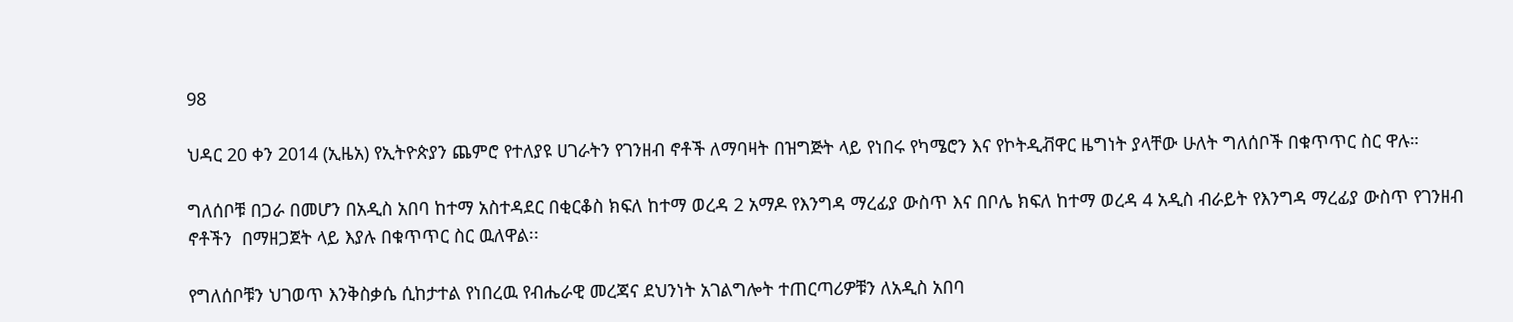98

ህዳር 20 ቀን 2014 (ኢዜአ) የኢትዮጵያን ጨምሮ የተለያዩ ሀገራትን የገንዘብ ኖቶች ለማባዛት በዝግጅት ላይ የነበሩ የካሜሮን እና የኮትዲቭዋር ዜግነት ያላቸው ሁለት ግለሰቦች በቁጥጥር ስር ዋሉ።

ግለሰቦቹ በጋራ በመሆን በአዲስ አበባ ከተማ አስተዳደር በቂርቆስ ክፍለ ከተማ ወረዳ 2 አማዶ የእንግዳ ማረፊያ ውስጥ እና በቦሌ ክፍለ ከተማ ወረዳ 4 አዲስ ብራይት የእንግዳ ማረፊያ ውስጥ የገንዘብ ኖቶችን  በማዘጋጀት ላይ እያሉ በቁጥጥር ስር ዉለዋል፡፡

የግለሰቦቹን ህገወጥ እንቅስቃሴ ሲከታተል የነበረዉ የብሔራዊ መረጃና ደህንነት አገልግሎት ተጠርጣሪዎቹን ለአዲስ አበባ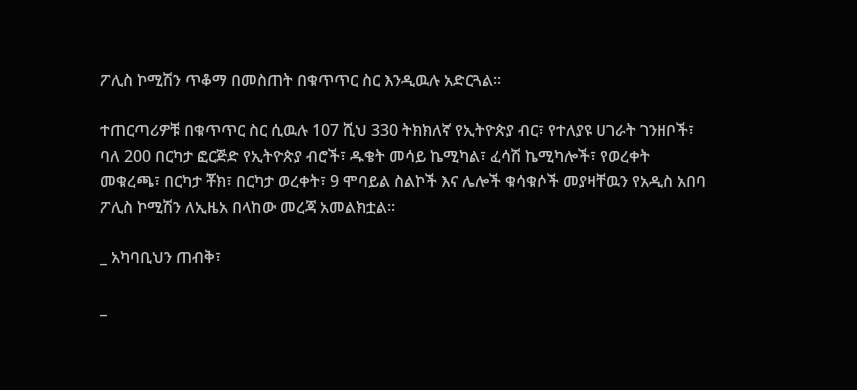ፖሊስ ኮሚሽን ጥቆማ በመስጠት በቁጥጥር ስር እንዲዉሉ አድርጓል፡፡

ተጠርጣሪዎቹ በቁጥጥር ስር ሲዉሉ 107 ሺህ 330 ትክክለኛ የኢትዮጵያ ብር፣ የተለያዩ ሀገራት ገንዘቦች፣ ባለ 200 በርካታ ፎርጅድ የኢትዮጵያ ብሮች፣ ዱቄት መሳይ ኬሚካል፣ ፈሳሽ ኬሚካሎች፣ የወረቀት መቁረጫ፣ በርካታ ቾክ፣ በርካታ ወረቀት፣ 9 ሞባይል ስልኮች እና ሌሎች ቁሳቁሶች መያዛቸዉን የአዲስ አበባ ፖሊስ ኮሚሽን ለኢዜአ በላከው መረጃ አመልክቷል።

_ አካባቢህን ጠብቅ፣

_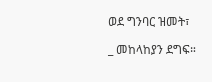ወደ ግንባር ዝመት፣

_ መከላከያን ደግፍ።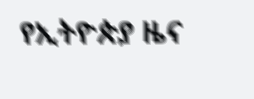የኢትዮጵያ ዜና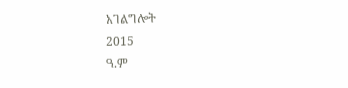አገልግሎት
2015
ዓ.ም